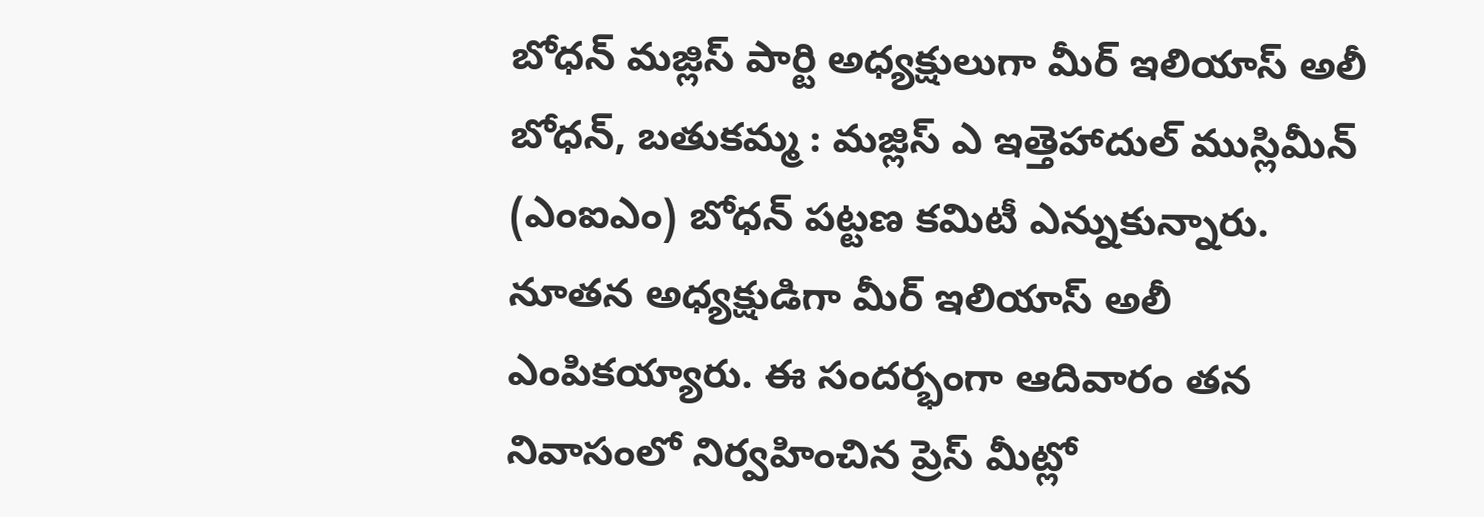బోధన్ మజ్లిస్ పార్టి అధ్యక్షులుగా మీర్ ఇలియాస్ అలీ
బోధన్, బతుకమ్మ : మజ్లిస్ ఎ ఇత్తెహాదుల్ ముస్లిమీన్ (ఎంఐఎం) బోధన్ పట్టణ కమిటీ ఎన్నుకున్నారు. నూతన అధ్యక్షుడిగా మీర్ ఇలియాస్ అలీ ఎంపికయ్యారు. ఈ సందర్భంగా ఆదివారం తన నివాసంలో నిర్వహించిన ప్రెస్ మీట్లో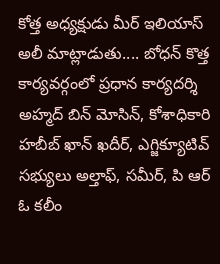కోత్త అధ్యక్షుడు మీర్ ఇలియాస్ అలీ మాట్లాడుతు.... బోధన్ కొత్త కార్యవర్గంలో ప్రధాన కార్యదర్శి అహ్మద్ బిన్ మోసిన్, కోశాధికారి హబీబ్ ఖాన్ ఖదీర్, ఎగ్జిక్యూటివ్ సభ్యులు అల్తాఫ్, సమీర్, పి ఆర్ ఓ కలీం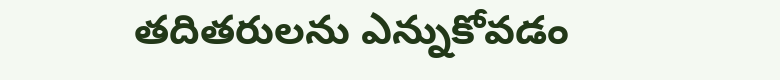తదితరులను ఎన్నుకోవడం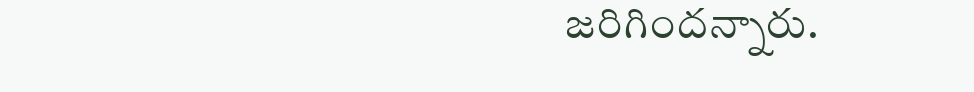జరిగిందన్నారు.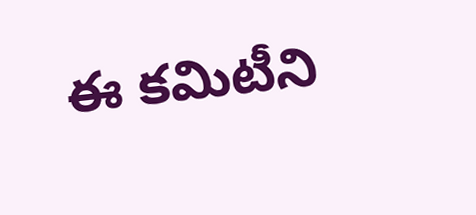ఈ కమిటీని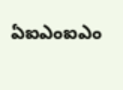ఏఐఎంఐఎం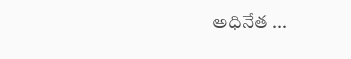అధినేత ...